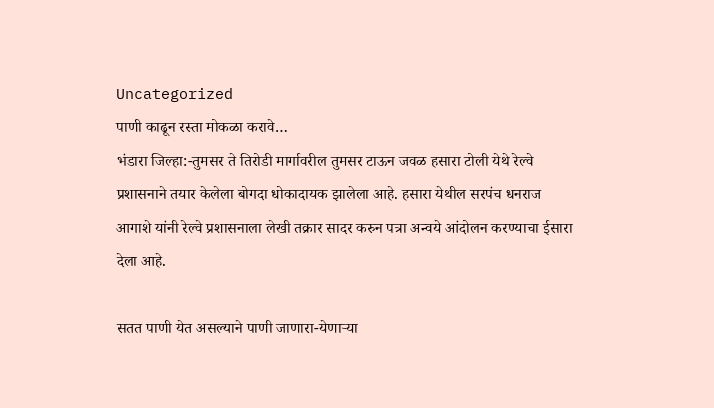Uncategorized
पाणी काढून रस्ता मोकळा करावे…
भंडारा जिल्हा:-तुमसर ते तिरोडी मार्गावरील तुमसर टाऊन जवळ हसारा टोली येथे रेल्वे प्रशासनाने तयार केलेला बोगदा धोकादायक झालेला आहे. हसारा येथील सरपंच धनराज आगाशे यांनी रेल्वे प्रशासनाला लेखी तक्रार सादर करुन पत्रा अन्वये आंदोलन करण्याचा ईसारा देला आहे.

सतत पाणी येत असल्याने पाणी जाणारा-येणाऱ्या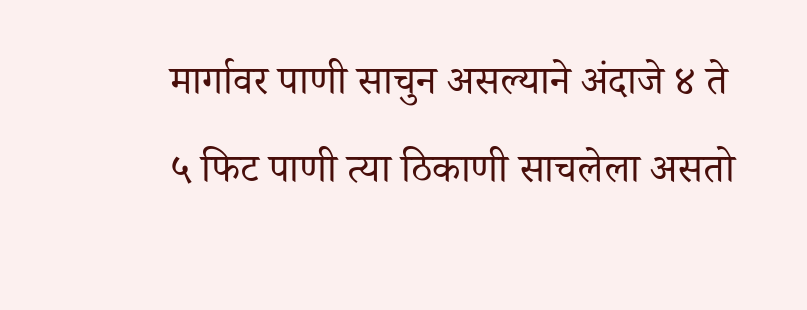मार्गावर पाणी साचुन असल्याने अंदाजे ४ ते ५ फिट पाणी त्या ठिकाणी साचलेला असतो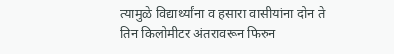त्यामुळे विद्यार्थ्यांना व हसारा वासीयांना दोन ते तिन किलोमीटर अंतरावरून फिरुन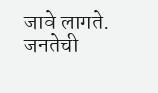जावे लागते. जनतेची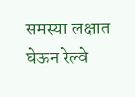समस्या लक्षात घेऊन रेल्वे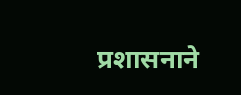प्रशासनाने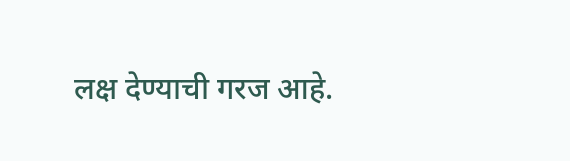लक्ष देण्याची गरज आहे.